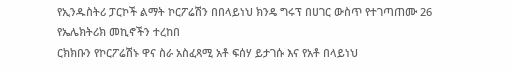የኢንዱስትሪ ፓርኮች ልማት ኮርፖሬሽን በበላይነህ ክንዴ ግሩፕ በሀገር ውስጥ የተገጣጠሙ 26 የኤሌክትሪክ መኪኖችን ተረከበ
ርክክቡን የኮርፖሬሽኑ ዋና ስራ አስፈጻሚ አቶ ፍሰሃ ይታገሱ እና የአቶ በላይነህ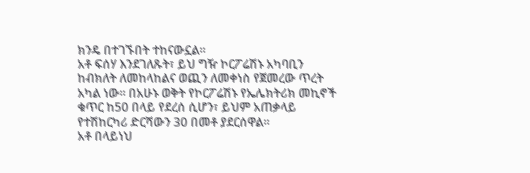ክንዴ በተገኙበት ተከናውኗል።
አቶ ፍሰሃ እንደገለጹት፣ ይህ ግዥ ኮርፖሬሽኑ አካባቢን ከብክለት ለመከላከልና ወጪን ለመቀነስ የጀመረው ጥረት አካል ነው። በአሁኑ ወቅት የኮርፖሬሽኑ የኤሌክትሪክ መኪኖች ቁጥር ከ50 በላይ የደረሰ ሲሆን፣ ይህም አጠቃላይ የተሽከርካሪ ድርሻውን 30 በመቶ ያደርሰዋል።
አቶ በላይነህ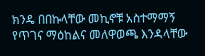ክንዴ በበኩላቸው መኪኖቹ አስተማማኝ የጥገና ማዕከልና መለዋወጫ እንዳላቸው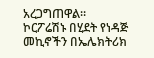አረጋግጠዋል።
ኮርፖሬሽኑ በሂደት የነዳጅ መኪኖችን በኤሌክትሪክ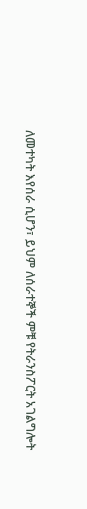ለመተካት እየሰራ ሲሆን፣ ይህም ለሰራተኞች ምቹ የትራንስፖርት አገልግሎት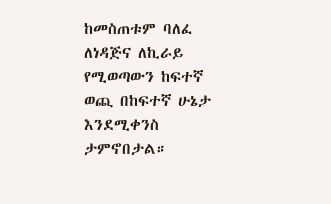ከመስጠቱም ባለፈ ለነዳጅና ለኪራይ የሚወጣውን ከፍተኛ ወጪ በከፍተኛ ሁኔታ እንደሚቀንስ ታምኖበታል።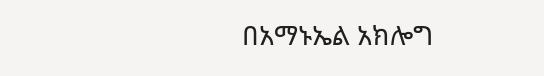በአማኑኤል አክሎግ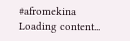#afromekina
Loading content...